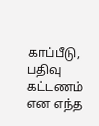காப்பீடு, பதிவு கட்டணம் என எந்த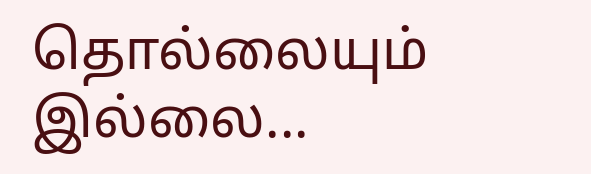தொல்லையும் இல்லை...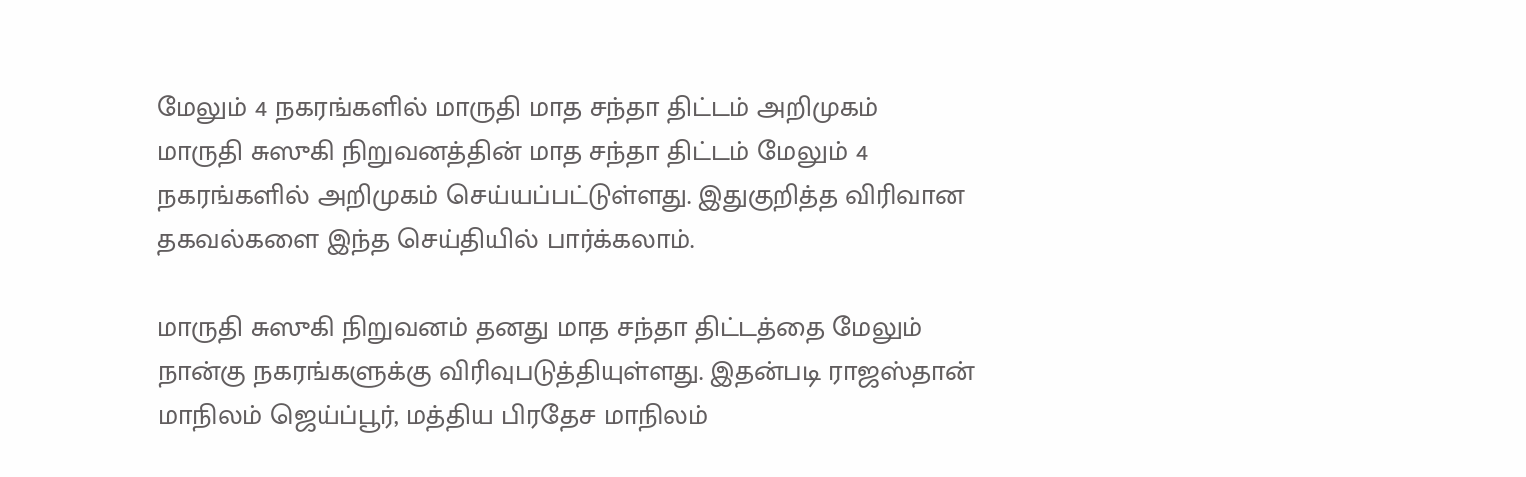மேலும் 4 நகரங்களில் மாருதி மாத சந்தா திட்டம் அறிமுகம்
மாருதி சுஸுகி நிறுவனத்தின் மாத சந்தா திட்டம் மேலும் 4 நகரங்களில் அறிமுகம் செய்யப்பட்டுள்ளது. இதுகுறித்த விரிவான தகவல்களை இந்த செய்தியில் பார்க்கலாம்.

மாருதி சுஸுகி நிறுவனம் தனது மாத சந்தா திட்டத்தை மேலும் நான்கு நகரங்களுக்கு விரிவுபடுத்தியுள்ளது. இதன்படி ராஜஸ்தான் மாநிலம் ஜெய்ப்பூர், மத்திய பிரதேச மாநிலம்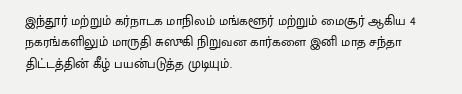இந்தூர் மற்றும் கர்நாடக மாநிலம் மங்களூர் மற்றும் மைசூர் ஆகிய 4 நகரங்களிலும் மாருதி சுஸுகி நிறுவன கார்களை இனி மாத சந்தா திட்டத்தின் கீழ் பயன்படுத்த முடியும்.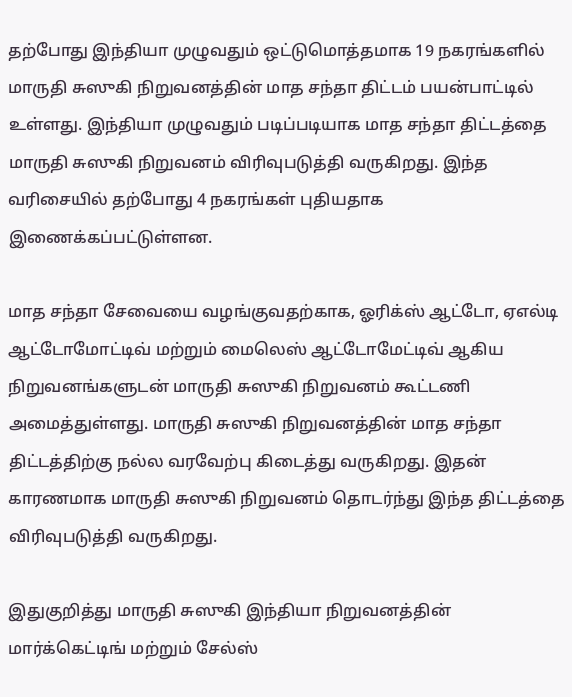தற்போது இந்தியா முழுவதும் ஒட்டுமொத்தமாக 19 நகரங்களில் மாருதி சுஸுகி நிறுவனத்தின் மாத சந்தா திட்டம் பயன்பாட்டில் உள்ளது. இந்தியா முழுவதும் படிப்படியாக மாத சந்தா திட்டத்தை மாருதி சுஸுகி நிறுவனம் விரிவுபடுத்தி வருகிறது. இந்த வரிசையில் தற்போது 4 நகரங்கள் புதியதாக இணைக்கப்பட்டுள்ளன.

மாத சந்தா சேவையை வழங்குவதற்காக, ஓரிக்ஸ் ஆட்டோ, ஏஎல்டி ஆட்டோமோட்டிவ் மற்றும் மைலெஸ் ஆட்டோமேட்டிவ் ஆகிய நிறுவனங்களுடன் மாருதி சுஸுகி நிறுவனம் கூட்டணி அமைத்துள்ளது. மாருதி சுஸுகி நிறுவனத்தின் மாத சந்தா திட்டத்திற்கு நல்ல வரவேற்பு கிடைத்து வருகிறது. இதன் காரணமாக மாருதி சுஸுகி நிறுவனம் தொடர்ந்து இந்த திட்டத்தை விரிவுபடுத்தி வருகிறது.

இதுகுறித்து மாருதி சுஸுகி இந்தியா நிறுவனத்தின் மார்க்கெட்டிங் மற்றும் சேல்ஸ்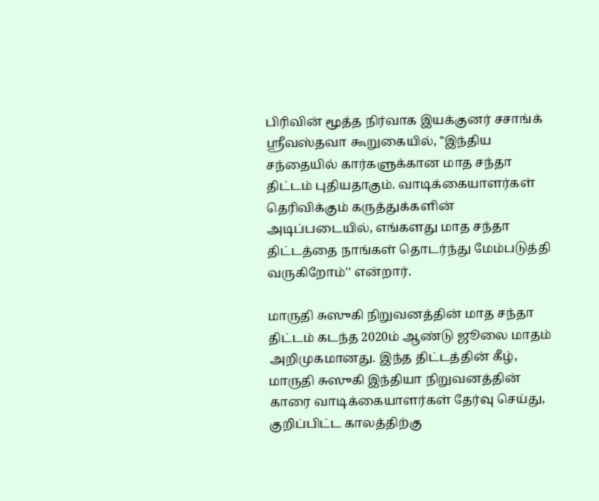பிரிவின் மூத்த நிர்வாக இயக்குனர் சசாங்க் ஸ்ரீவஸ்தவா கூறுகையில், ''இந்திய சந்தையில் கார்களுக்கான மாத சந்தா திட்டம் புதியதாகும். வாடிக்கையாளர்கள் தெரிவிக்கும் கருத்துக்களின் அடிப்படையில், எங்களது மாத சந்தா திட்டத்தை நாங்கள் தொடர்ந்து மேம்படுத்தி வருகிறோம்'' என்றார்.

மாருதி சுஸுகி நிறுவனத்தின் மாத சந்தா திட்டம் கடந்த 2020ம் ஆண்டு ஜூலை மாதம் அறிமுகமானது. இந்த திட்டத்தின் கீழ், மாருதி சுஸுகி இந்தியா நிறுவனத்தின் காரை வாடிக்கையாளர்கள் தேர்வு செய்து, குறிப்பிட்ட காலத்திற்கு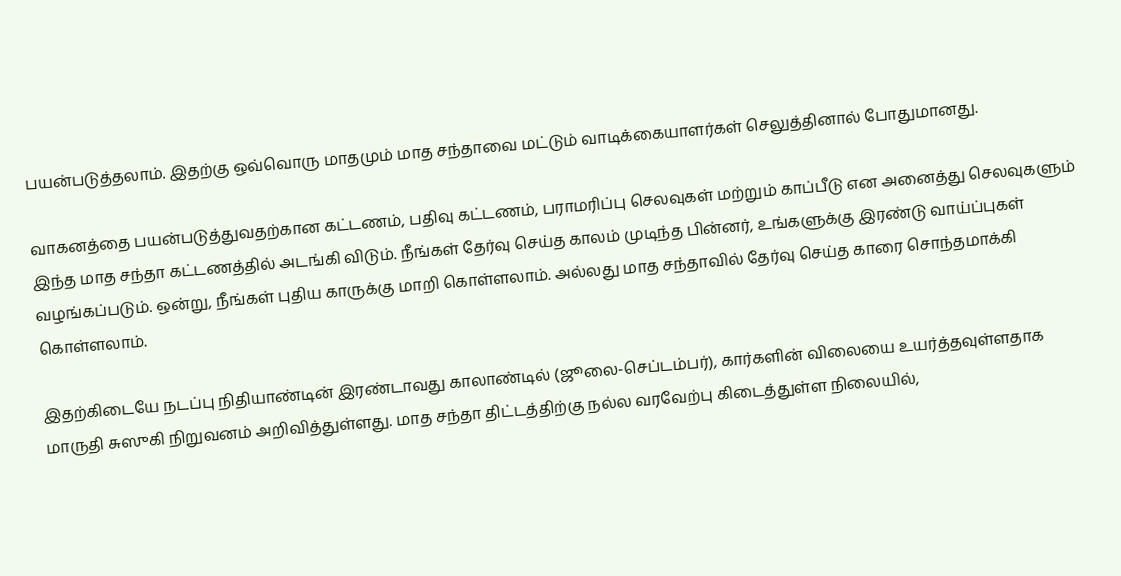பயன்படுத்தலாம். இதற்கு ஒவ்வொரு மாதமும் மாத சந்தாவை மட்டும் வாடிக்கையாளர்கள் செலுத்தினால் போதுமானது.

வாகனத்தை பயன்படுத்துவதற்கான கட்டணம், பதிவு கட்டணம், பராமரிப்பு செலவுகள் மற்றும் காப்பீடு என அனைத்து செலவுகளும் இந்த மாத சந்தா கட்டணத்தில் அடங்கி விடும். நீங்கள் தேர்வு செய்த காலம் முடிந்த பின்னர், உங்களுக்கு இரண்டு வாய்ப்புகள் வழங்கப்படும். ஒன்று, நீங்கள் புதிய காருக்கு மாறி கொள்ளலாம். அல்லது மாத சந்தாவில் தேர்வு செய்த காரை சொந்தமாக்கி கொள்ளலாம்.

இதற்கிடையே நடப்பு நிதியாண்டின் இரண்டாவது காலாண்டில் (ஜூலை-செப்டம்பர்), கார்களின் விலையை உயர்த்தவுள்ளதாக மாருதி சுஸுகி நிறுவனம் அறிவித்துள்ளது. மாத சந்தா திட்டத்திற்கு நல்ல வரவேற்பு கிடைத்துள்ள நிலையில்,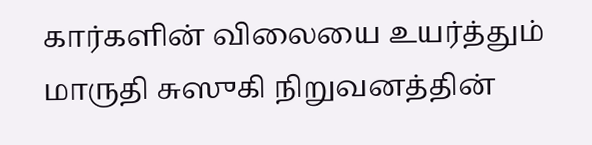கார்களின் விலையை உயர்த்தும் மாருதி சுஸுகி நிறுவனத்தின்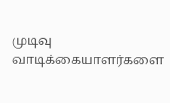முடிவு வாடிக்கையாளர்களை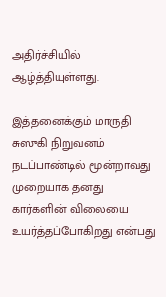அதிர்ச்சியில் ஆழ்த்தியுள்ளது.

இத்தனைக்கும் மாருதி சுஸுகி நிறுவனம் நடப்பாண்டில் மூன்றாவது முறையாக தனது கார்களின் விலையை உயர்த்தப்போகிறது என்பது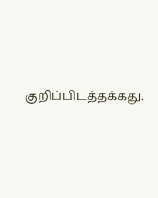குறிப்பிடத்தக்கது.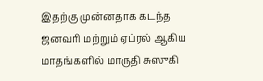இதற்கு முன்னதாக கடந்த ஜனவரி மற்றும் ஏப்ரல் ஆகிய மாதங்களில் மாருதி சுஸுகி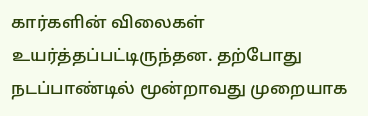கார்களின் விலைகள் உயர்த்தப்பட்டிருந்தன. தற்போது நடப்பாண்டில் மூன்றாவது முறையாக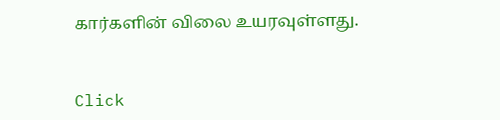கார்களின் விலை உயரவுள்ளது.


Click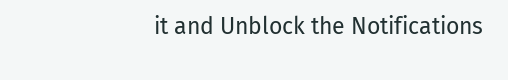it and Unblock the Notifications